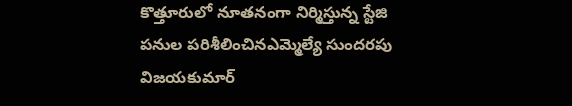కొత్తూరులో నూతనంగా నిర్మిస్తున్న స్టేజి పనుల పరిశీలించినఎమ్మెల్యే సుందరపు విజయకుమార్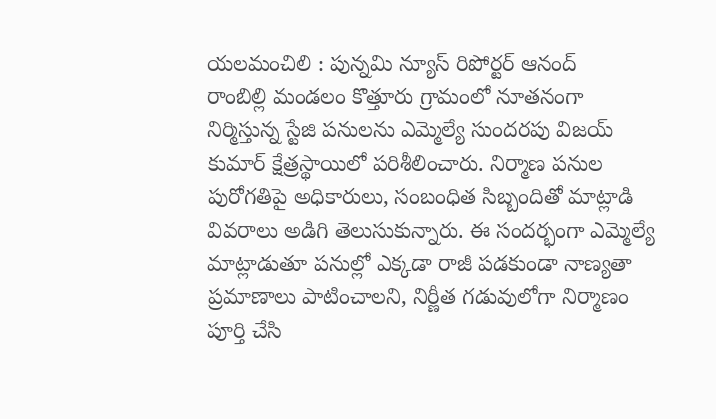యలమంచిలి : పున్నమి న్యూస్ రిపోర్టర్ ఆనంద్
రాంబిల్లి మండలం కొత్తూరు గ్రామంలో నూతనంగా నిర్మిస్తున్న స్టేజి పనులను ఎమ్మెల్యే సుందరపు విజయ్ కుమార్ క్షేత్రస్థాయిలో పరిశీలించారు. నిర్మాణ పనుల పురోగతిపై అధికారులు, సంబంధిత సిబ్బందితో మాట్లాడి వివరాలు అడిగి తెలుసుకున్నారు. ఈ సందర్భంగా ఎమ్మెల్యే మాట్లాడుతూ పనుల్లో ఎక్కడా రాజీ పడకుండా నాణ్యతా ప్రమాణాలు పాటించాలని, నిర్ణీత గడువులోగా నిర్మాణం పూర్తి చేసి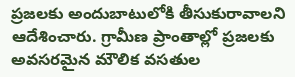ప్రజలకు అందుబాటులోకి తీసుకురావాలని ఆదేశించారు. గ్రామీణ ప్రాంతాల్లో ప్రజలకు అవసరమైన మౌలిక వసతుల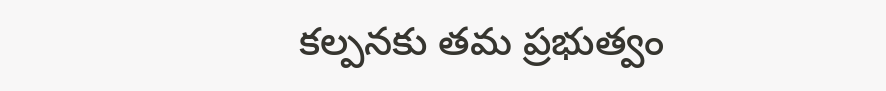కల్పనకు తమ ప్రభుత్వం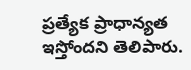ప్రత్యేక ప్రాధాన్యత ఇస్తోందని తెలిపారు.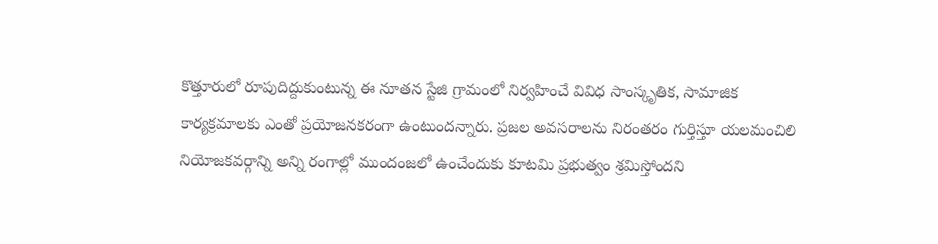కొత్తూరులో రూపుదిద్దుకుంటున్న ఈ నూతన స్టేజి గ్రామంలో నిర్వహించే వివిధ సాంస్కృతిక, సామాజిక కార్యక్రమాలకు ఎంతో ప్రయోజనకరంగా ఉంటుందన్నారు. ప్రజల అవసరాలను నిరంతరం గుర్తిస్తూ యలమంచిలి నియోజకవర్గాన్ని అన్ని రంగాల్లో ముందంజలో ఉంచేందుకు కూటమి ప్రభుత్వం శ్రమిస్తోందని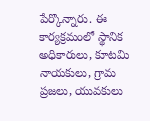పేర్కొన్నారు. ఈ కార్యక్రమంలో స్థానిక అధికారులు, కూటమి నాయకులు, గ్రామ ప్రజలు, యువకులు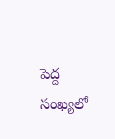పెద్ద సంఖ్యలో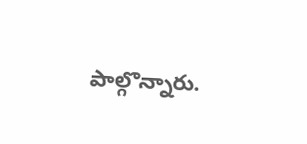పాల్గొన్నారు.